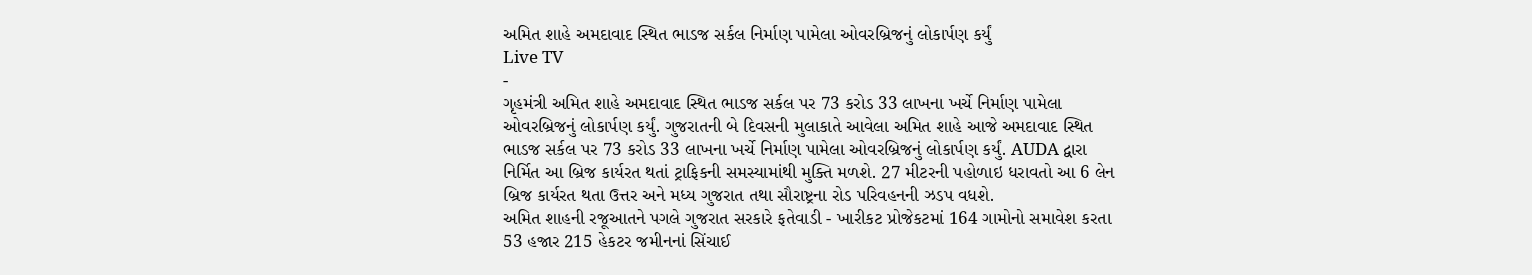અમિત શાહે અમદાવાદ સ્થિત ભાડજ સર્કલ નિર્માણ પામેલા ઓવરબ્રિજનું લોકાર્પણ કર્યું
Live TV
-
ગૃહમંત્રી અમિત શાહે અમદાવાદ સ્થિત ભાડજ સર્કલ પર 73 કરોડ 33 લાખના ખર્ચે નિર્માણ પામેલા ઓવરબ્રિજનું લોકાર્પણ કર્યું. ગુજરાતની બે દિવસની મુલાકાતે આવેલા અમિત શાહે આજે અમદાવાદ સ્થિત ભાડજ સર્કલ પર 73 કરોડ 33 લાખના ખર્ચે નિર્માણ પામેલા ઓવરબ્રિજનું લોકાર્પણ કર્યું. AUDA દ્વારા નિર્મિત આ બ્રિજ કાર્યરત થતાં ટ્રાફિકની સમસ્યામાંથી મુક્તિ મળશે. 27 મીટરની પહોળાઇ ધરાવતો આ 6 લેન બ્રિજ કાર્યરત થતા ઉત્તર અને મધ્ય ગુજરાત તથા સૌરાષ્ટ્રના રોડ પરિવહનની ઝડપ વધશે.
અમિત શાહની રજૂઆતને પગલે ગુજરાત સરકારે ફતેવાડી - ખારીકટ પ્રોજેકટમાં 164 ગામોનો સમાવેશ કરતા 53 હજાર 215 હેકટર જમીનનાં સિંચાઈ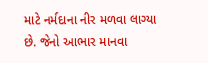માટે નર્મદાના નીર મળવા લાગ્યા છે. જેનો આભાર માનવા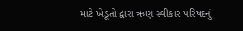માટે ખેડૂતો દ્વારા ઋણ સ્વીકાર પરિષદનું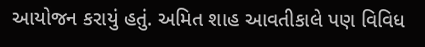આયોજન કરાયું હતું. અમિત શાહ આવતીકાલે પણ વિવિધ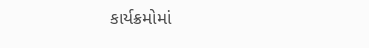કાર્યક્રમોમાં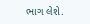ભાગ લેશે.